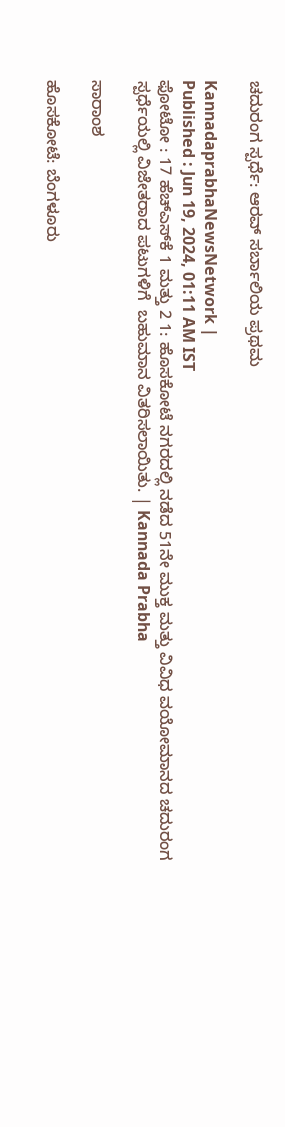ಚದುರಂಗ ಸ್ಪರ್ಧೆ: ಆರವ್ ಸರ್ಬಾಲಿಯ ಪ್ರಥಮ

KannadaprabhaNewsNetwork |
Published : Jun 19, 2024, 01:11 AM IST
ಫೋಟೋ : 17 ಹೆಚ್‌ಎಸ್‌ಕೆ 1 ಮತ್ತು 2 1: ಹೊಸಕೋಟೆ ನಗರದಲ್ಲಿ ನಡೆದ 51ನೇ ಮುಕ್ತ ಮತ್ತು ವಿವಿಧ ವಯೋಮಾನದ ಚದುರಂಗ ಸ್ಪರ್ಧೆಯಲ್ಲಿ ವಿಜೇತರಾದ ಪಟುಗಳಿಗೆ  ಬಹುಮಾನ ವಿತರಿಸಲಾಯಿತು. | Kannada Prabha

ಸಾರಾಂಶ

ಹೊಸಕೋಟೆ: ಬೆಂಗಳೂರು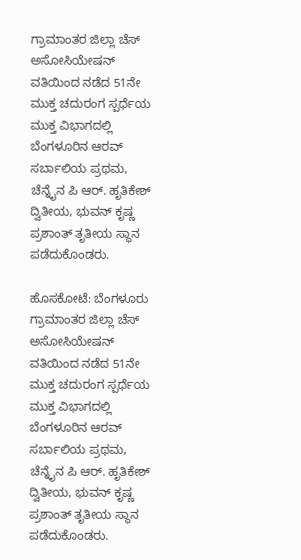ಗ್ರಾಮಾಂತರ ಜಿಲ್ಲಾ ಚೆಸ್ ಅಸೋಸಿಯೇಷನ್ ವತಿಯಿಂದ ನಡೆದ 51ನೇ ಮುಕ್ತ ಚದುರಂಗ ಸ್ಪರ್ಧೆಯ ಮುಕ್ತ ವಿಭಾಗದಲ್ಲಿ ಬೆಂಗಳೂರಿನ ಆರವ್ ಸರ್ಬಾಲಿಯ ಪ್ರಥಮ, ಚೆನ್ನೈನ ಪಿ ಆರ್. ಹೃತಿಕೇಶ್ ದ್ವಿತೀಯ, ಭುವನ್ ಕೃಷ್ಣ ಪ್ರಶಾಂತ್ ತೃತೀಯ ಸ್ಥಾನ ಪಡೆದುಕೊಂಡರು.

ಹೊಸಕೋಟೆ: ಬೆಂಗಳೂರು ಗ್ರಾಮಾಂತರ ಜಿಲ್ಲಾ ಚೆಸ್ ಅಸೋಸಿಯೇಷನ್ ವತಿಯಿಂದ ನಡೆದ 51ನೇ ಮುಕ್ತ ಚದುರಂಗ ಸ್ಪರ್ಧೆಯ ಮುಕ್ತ ವಿಭಾಗದಲ್ಲಿ ಬೆಂಗಳೂರಿನ ಆರವ್ ಸರ್ಬಾಲಿಯ ಪ್ರಥಮ, ಚೆನ್ನೈನ ಪಿ ಆರ್. ಹೃತಿಕೇಶ್ ದ್ವಿತೀಯ, ಭುವನ್ ಕೃಷ್ಣ ಪ್ರಶಾಂತ್ ತೃತೀಯ ಸ್ಥಾನ ಪಡೆದುಕೊಂಡರು.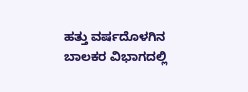ಹತ್ತು ವರ್ಷದೊಳಗಿನ ಬಾಲಕರ ವಿಭಾಗದಲ್ಲಿ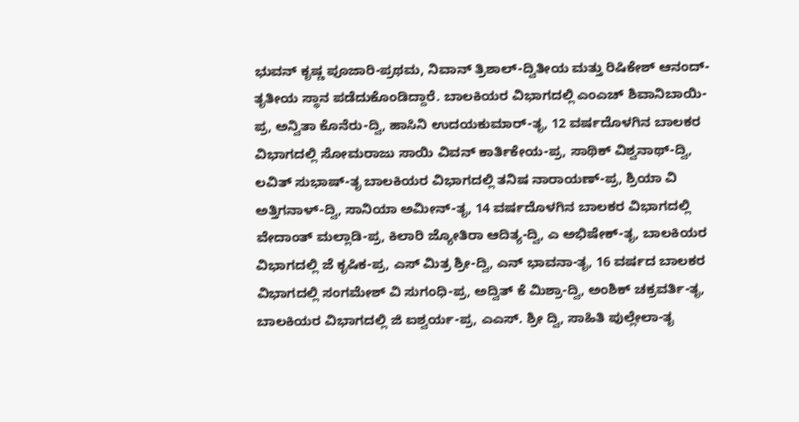ಭುವನ್ ಕೃಷ್ಣ ಪೂಜಾರಿ-ಪ್ರಥಮ, ನಿವಾನ್ ತ್ರಿಶಾಲ್-ದ್ವಿತೀಯ ಮತ್ತು ರಿಷಿಕೇಶ್ ಆನಂದ್-ತೃತೀಯ ಸ್ಥಾನ ಪಡೆದುಕೊಂಡಿದ್ದಾರೆ. ಬಾಲಕಿಯರ ವಿಭಾಗದಲ್ಲಿ ಎಂಎಚ್ ಶಿವಾನಿಬಾಯಿ-ಪ್ರ, ಅನ್ವಿತಾ ಕೊನೆರು-ದ್ವಿ, ಹಾಸಿನಿ ಉದಯಕುಮಾರ್-ತೃ, 12 ವರ್ಷದೊಳಗಿನ ಬಾಲಕರ ವಿಭಾಗದಲ್ಲಿ ಸೋಮರಾಜು ಸಾಯಿ ವಿವನ್ ಕಾರ್ತಿಕೇಯ-ಪ್ರ, ಸಾಥಿಕ್ ವಿಶ್ವನಾಥ್-ದ್ವಿ, ಲವಿತ್ ಸುಭಾಷ್-ತೃ ಬಾಲಕಿಯರ ವಿಭಾಗದಲ್ಲಿ ತನಿಷ ನಾರಾಯಣ್-ಪ್ರ, ಶ್ರಿಯಾ ವಿ ಅತ್ತಿಗನಾಳ್-ದ್ವಿ, ಸಾನಿಯಾ ಅಮೀನ್-ತೃ, 14 ವರ್ಷದೊಳಗಿನ ಬಾಲಕರ ವಿಭಾಗದಲ್ಲಿ ವೇದಾಂತ್ ಮಲ್ಲಾಡಿ-ಪ್ರ, ಕಿಲಾರಿ ಜ್ಯೋತಿರಾ ಆದಿತ್ಯ-ದ್ವಿ, ಎ ಅಭಿಷೇಕ್-ತೃ, ಬಾಲಕಿಯರ ವಿಭಾಗದಲ್ಲಿ ಜೆ ಕೃಷಿಕ-ಪ್ರ, ಎಸ್ ಮಿತ್ರ ಶ್ರೀ-ದ್ವಿ, ಎನ್ ಭಾವನಾ-ತೃ, 16 ವರ್ಷದ ಬಾಲಕರ ವಿಭಾಗದಲ್ಲಿ ಸಂಗಮೇಶ್ ವಿ ಸುಗಂಧಿ-ಪ್ರ, ಅದ್ವಿತ್ ಕೆ ಮಿಶ್ರಾ-ದ್ವಿ, ಅಂಶಿಕ್ ಚಕ್ರವರ್ತಿ-ತೃ, ಬಾಲಕಿಯರ ವಿಭಾಗದಲ್ಲಿ ಜಿ ಐಶ್ವರ್ಯ-ಪ್ರ, ಎಎಸ್. ಶ್ರೀ ದ್ವಿ, ಸಾಹಿತಿ ಪುಲ್ಲೇಲಾ-ತೃ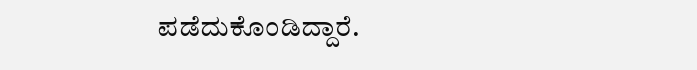ಪಡೆದುಕೊಂಡಿದ್ದಾರೆ.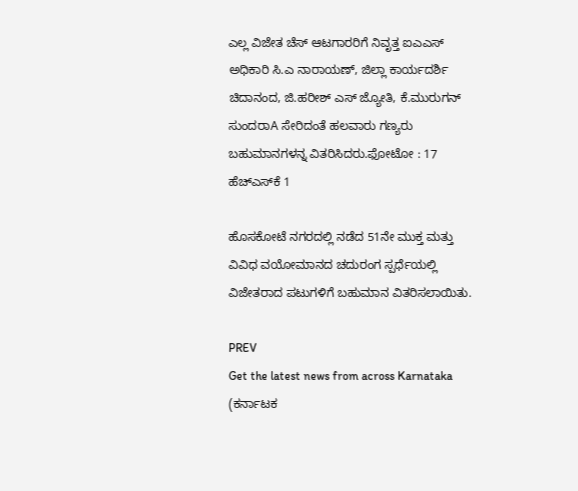ಎಲ್ಲ ವಿಜೇತ ಚೆಸ್ ಆಟಗಾರರಿಗೆ ನಿವೃತ್ತ ಐಎಎಸ್ ಅಧಿಕಾರಿ ಸಿ.ಎ ನಾರಾಯಣ್, ಜಿಲ್ಲಾ ಕಾರ್ಯದರ್ಶಿ ಚಿದಾನಂದ, ಜಿ.ಹರೀಶ್ ಎಸ್ ಜ್ಯೋತಿ, ಕೆ.ಮುರುಗನ್ ಸುಂದರಾA ಸೇರಿದಂತೆ ಹಲವಾರು ಗಣ್ಯರು ಬಹುಮಾನಗಳನ್ನ ವಿತರಿಸಿದರು.ಫೋಟೋ : 17 ಹೆಚ್‌ಎಸ್‌ಕೆ 1

ಹೊಸಕೋಟೆ ನಗರದಲ್ಲಿ ನಡೆದ 51ನೇ ಮುಕ್ತ ಮತ್ತು ವಿವಿಧ ವಯೋಮಾನದ ಚದುರಂಗ ಸ್ಪರ್ಧೆಯಲ್ಲಿ ವಿಜೇತರಾದ ಪಟುಗಳಿಗೆ ಬಹುಮಾನ ವಿತರಿಸಲಾಯಿತು.

PREV
Get the latest news from across Karnataka (ಕರ್ನಾಟಕ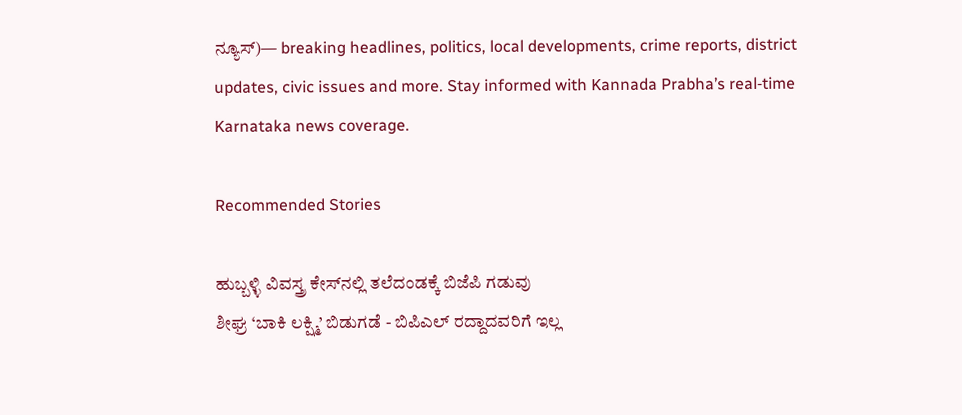ನ್ಯೂಸ್)— breaking headlines, politics, local developments, crime reports, district updates, civic issues and more. Stay informed with Kannada Prabha’s real‑time Karnataka news coverage.

Recommended Stories

ಹುಬ್ಬಳ್ಳಿ ವಿವಸ್ತ್ರ ಕೇಸ್‌ನಲ್ಲಿ ತಲೆದಂಡಕ್ಕೆ ಬಿಜೆಪಿ ಗಡುವು
ಶೀಘ್ರ ‘ಬಾಕಿ ಲಕ್ಷ್ಮಿ’ ಬಿಡುಗಡೆ - ಬಿಪಿಎಲ್‌ ರದ್ದಾದವರಿಗೆ ಇಲ್ಲ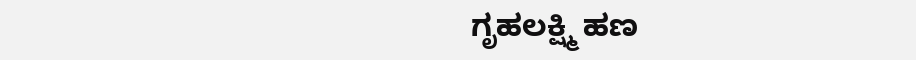ಗೃಹಲಕ್ಷ್ಮಿ ಹಣ